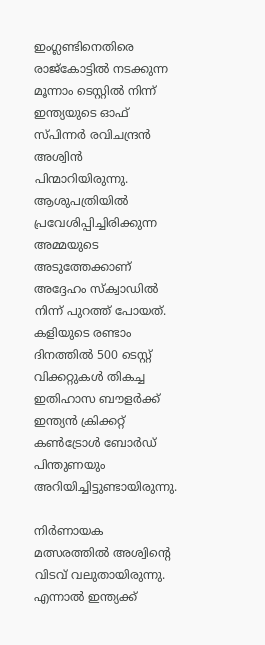ഇംഗ്ലണ്ടിനെതിരെ രാജ്‌കോട്ടില്‍ നടക്കുന്ന മൂന്നാം ടെസ്റ്റില്‍ നിന്ന് ഇന്ത്യയുടെ ഓഫ് സ്പിന്നര്‍ രവിചന്ദ്രന്‍ അശ്വിന്‍ പിന്മാറിയിരുന്നു. ആശുപത്രിയില്‍ പ്രവേശിപ്പിച്ചിരിക്കുന്ന അമ്മയുടെ അടുത്തേക്കാണ് അദ്ദേഹം സ്‌ക്വാഡില്‍ നിന്ന് പുറത്ത് പോയത്. കളിയുടെ രണ്ടാം ദിനത്തില്‍ 500 ടെസ്റ്റ് വിക്കറ്റുകള്‍ തികച്ച ഇതിഹാസ ബൗളര്‍ക്ക് ഇന്ത്യന്‍ ക്രിക്കറ്റ് കണ്‍ട്രോള്‍ ബോര്‍ഡ് പിന്തുണയും അറിയിച്ചിട്ടുണ്ടായിരുന്നു.

നിര്‍ണായക മത്സരത്തില്‍ അശ്വിന്റെ വിടവ് വലുതായിരുന്നു. എന്നാല്‍ ഇന്ത്യക്ക്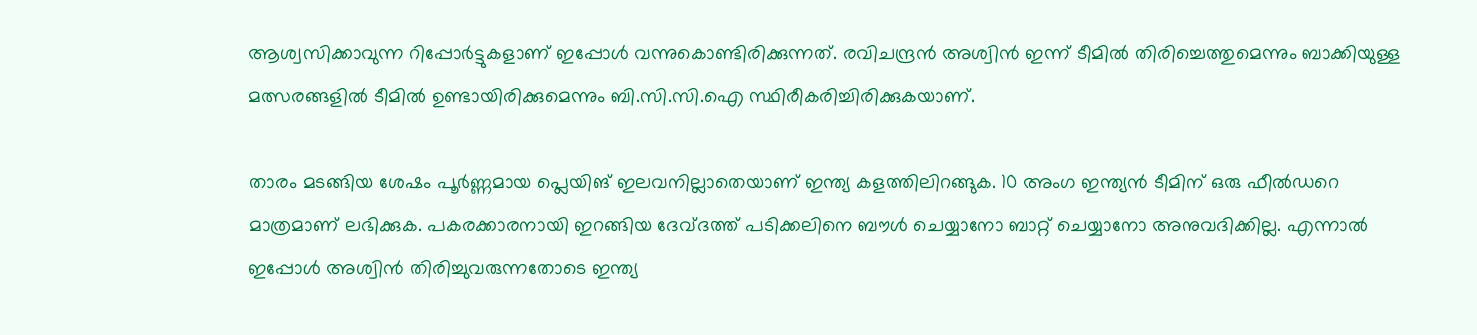ആശ്വസിക്കാവുന്ന റിപ്പോര്‍ട്ടുകളാണ് ഇപ്പോള്‍ വന്നുകൊണ്ടിരിക്കുന്നത്. രവിചന്ദ്രന്‍ അശ്വിന്‍ ഇന്ന് ടീമില്‍ തിരിച്ചെത്തുമെന്നും ബാക്കിയുള്ള മത്സരങ്ങളില്‍ ടീമില്‍ ഉണ്ടായിരിക്കുമെന്നും ബി.സി.സി.ഐ സ്ഥിരീകരിച്ചിരിക്കുകയാണ്.

താരം മടങ്ങിയ ശേഷം പൂര്‍ണ്ണമായ പ്ലെയിങ് ഇലവനില്ലാതെയാണ് ഇന്ത്യ കളത്തിലിറങ്ങുക. 10 അംഗ ഇന്ത്യന്‍ ടീമിന് ഒരു ഫീല്‍ഡറെ മാത്രമാണ് ലഭിക്കുക. പകരക്കാരനായി ഇറങ്ങിയ ദേവ്ദത്ത് പടിക്കലിനെ ബൗള്‍ ചെയ്യാനോ ബാറ്റ് ചെയ്യാനോ അനുവദിക്കില്ല. എന്നാല്‍ ഇപ്പോള്‍ അശ്വിന്‍ തിരിച്ചുവരുന്നതോടെ ഇന്ത്യ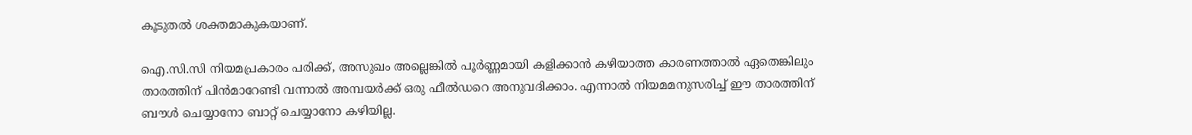കൂടുതല്‍ ശക്തമാകുകയാണ്.

ഐ.സി.സി നിയമപ്രകാരം പരിക്ക്, അസുഖം അല്ലെങ്കില്‍ പൂര്‍ണ്ണമായി കളിക്കാന്‍ കഴിയാത്ത കാരണത്താല്‍ ഏതെങ്കിലും താരത്തിന് പിന്‍മാറേണ്ടി വന്നാല്‍ അമ്പയര്‍ക്ക് ഒരു ഫീല്‍ഡറെ അനുവദിക്കാം. എന്നാല്‍ നിയമമനുസരിച്ച് ഈ താരത്തിന് ബൗള്‍ ചെയ്യാനോ ബാറ്റ് ചെയ്യാനോ കഴിയില്ല.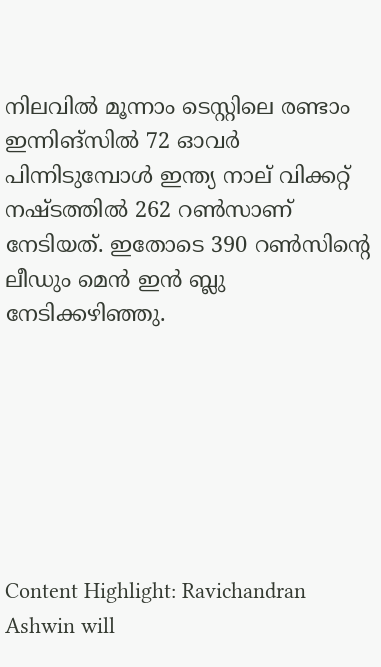നിലവില്‍ മൂന്നാം ടെസ്റ്റിലെ രണ്ടാം ഇന്നിങ്‌സില്‍ 72 ഓവര്‍ പിന്നിടുമ്പോള്‍ ഇന്ത്യ നാല് വിക്കറ്റ് നഷ്ടത്തില്‍ 262 റണ്‍സാണ് നേടിയത്. ഇതോടെ 390 റണ്‍സിന്റെ ലീഡും മെന്‍ ഇന്‍ ബ്ലു നേടിക്കഴിഞ്ഞു.







Content Highlight: Ravichandran Ashwin will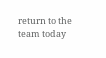return to the team today